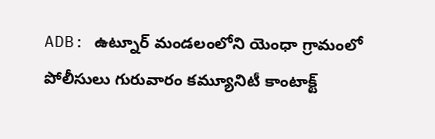ADB: ఉట్నూర్ మండలంలోని యెంధా గ్రామంలో పోలీసులు గురువారం కమ్యూనిటీ కాంటాక్ట్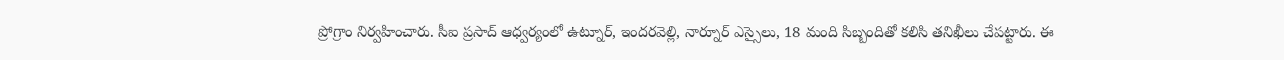ప్రోగ్రాం నిర్వహించారు. సీఐ ప్రసాద్ ఆధ్వర్యంలో ఉట్నూర్, ఇందరవెల్లి, నార్నూర్ ఎస్సైలు, 18 మంది సిబ్బందితో కలిసి తనిఖీలు చేపట్టారు. ఈ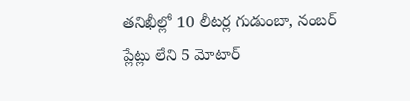తనిఖీల్లో 10 లీటర్ల గుడుంబా, నంబర్ ప్లేట్లు లేని 5 మోటార్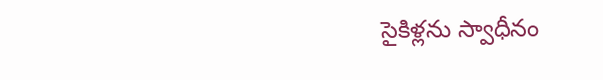సైకిళ్లను స్వాధీనం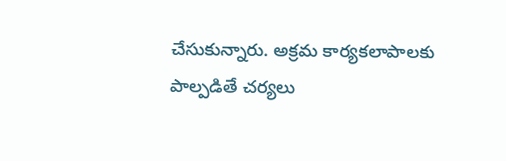చేసుకున్నారు. అక్రమ కార్యకలాపాలకు పాల్పడితే చర్యలు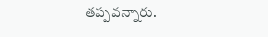తప్పవన్నారు.